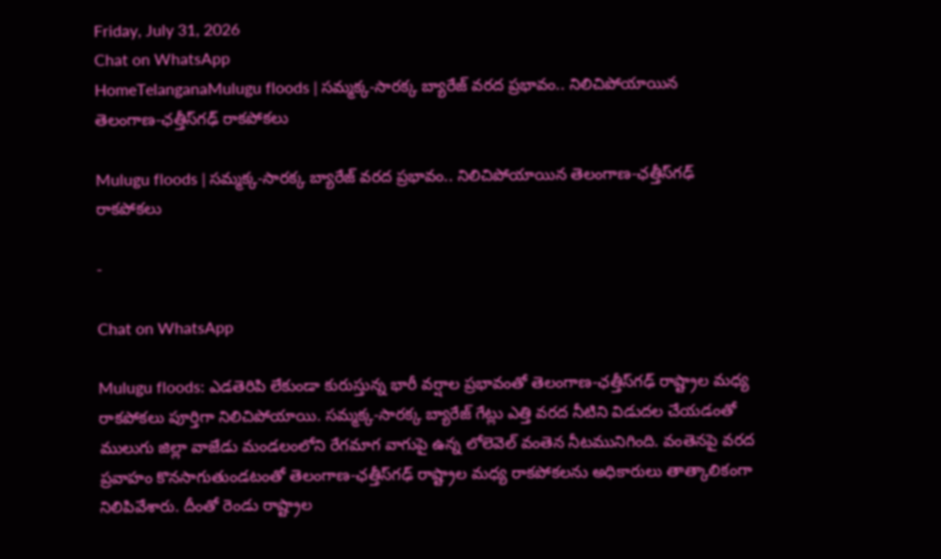Friday, July 31, 2026
Chat on WhatsApp
HomeTelanganaMulugu floods | సమ్మక్క-సారక్క బ్యారేజ్ వరద ప్రభావం.. నిలిచిపోయాయిన తెలంగాణ-ఛత్తీస్‌గఢ్ రాకపోకలు

Mulugu floods | సమ్మక్క-సారక్క బ్యారేజ్ వరద ప్రభావం.. నిలిచిపోయాయిన తెలంగాణ-ఛత్తీస్‌గఢ్ రాకపోకలు

-

Chat on WhatsApp

Mulugu floods: ఎడతెరిపి లేకుండా కురుస్తున్న భారీ వర్షాల ప్రభావంతో తెలంగాణ-ఛత్తీస్‌గఢ్ రాష్ట్రాల మధ్య రాకపోకలు పూర్తిగా నిలిచిపోయాయి. సమ్మక్క-సారక్క బ్యారేజ్ గేట్లు ఎత్తి వరద నీటిని విడుదల చేయడంతో ములుగు జిల్లా వాజేడు మండలంలోని రేగమాగ వాగుపై ఉన్న లోలెవెల్ వంతెన నీటమునిగింది. వంతెనపై వరద ప్రవాహం కొనసాగుతుండటంతో తెలంగాణ-ఛత్తీస్‌గఢ్ రాష్ట్రాల మధ్య రాకపోకలను అధికారులు తాత్కాలికంగా నిలిపివేశారు. దీంతో రెండు రాష్ట్రాల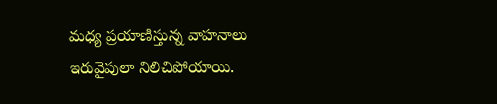మధ్య ప్రయాణిస్తున్న వాహనాలు ఇరువైపులా నిలిచిపోయాయి.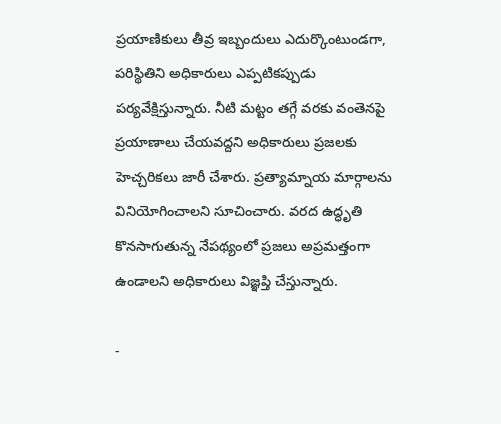ప్రయాణికులు తీవ్ర ఇబ్బందులు ఎదుర్కొంటుండగా, పరిస్థితిని అధికారులు ఎప్పటికప్పుడు పర్యవేక్షిస్తున్నారు. నీటి మట్టం తగ్గే వరకు వంతెనపై ప్రయాణాలు చేయవద్దని అధికారులు ప్రజలకు హెచ్చరికలు జారీ చేశారు. ప్రత్యామ్నాయ మార్గాలను వినియోగించాలని సూచించారు. వరద ఉద్ధృతి కొనసాగుతున్న నేపథ్యంలో ప్రజలు అప్రమత్తంగా ఉండాలని అధికారులు విజ్ఞప్తి చేస్తున్నారు.

-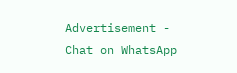Advertisement -
Chat on WhatsApp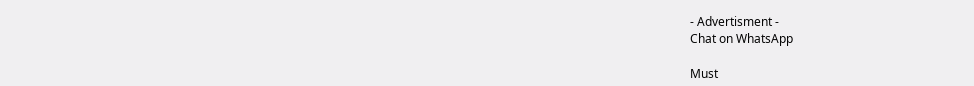- Advertisment -
Chat on WhatsApp

Must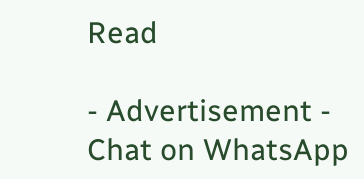Read

- Advertisement -
Chat on WhatsApp